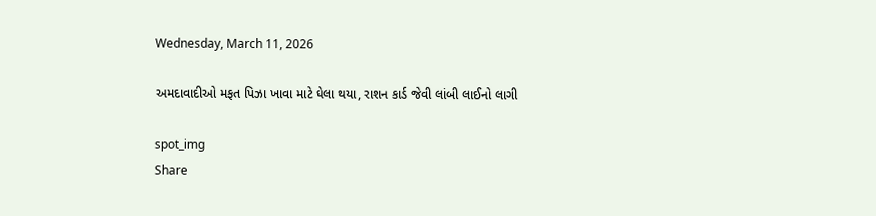Wednesday, March 11, 2026

અમદાવાદીઓ મફત પિઝા ખાવા માટે ઘેલા થયા, રાશન કાર્ડ જેવી લાંબી લાઈનો લાગી

spot_img
Share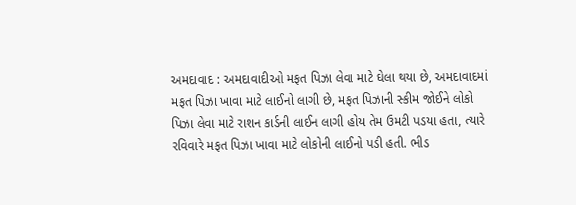અમદાવાદ : અમદાવાદીઓ મફત પિઝા લેવા માટે ઘેલા થયા છે, અમદાવાદમાં મફત પિઝા ખાવા માટે લાઈનો લાગી છે, મફત પિઝાની સ્કીમ જોઈને લોકો પિઝા લેવા માટે રાશન કાર્ડની લાઈન લાગી હોય તેમ ઉમટી પડયા હતા, ત્યારે રવિવારે મફત પિઝા ખાવા માટે લોકોની લાઈનો પડી હતી. ભીડ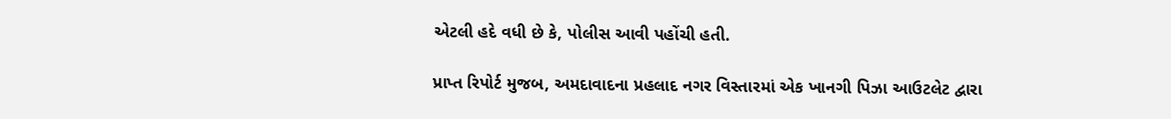એટલી હદે વધી છે કે, પોલીસ આવી પહોંચી હતી.

પ્રાપ્ત રિપોર્ટ મુજબ, અમદાવાદના પ્રહલાદ નગર વિસ્તારમાં એક ખાનગી પિઝા આઉટલેટ દ્વારા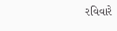રવિવારે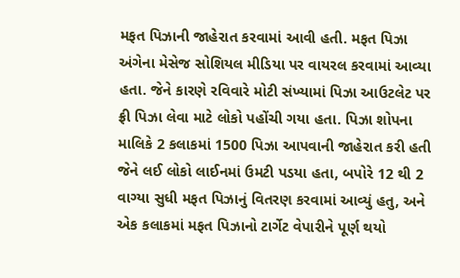મફત પિઝાની જાહેરાત કરવામાં આવી હતી. મફત પિઝા અંગેના મેસેજ સોશિયલ મીડિયા પર વાયરલ કરવામાં આવ્યા હતા. જેને કારણે રવિવારે મોટી સંખ્યામાં પિઝા આઉટલેટ પર ફ્રી પિઝા લેવા માટે લોકો પહોંચી ગયા હતા. પિઝા શોપના માલિકે 2 કલાકમાં 1500 પિઝા આપવાની જાહેરાત કરી હતી જેને લઈ લોકો લાઈનમાં ઉમટી પડયા હતા, બપોરે 12 થી 2 વાગ્યા સુધી મફત પિઝાનું વિતરણ કરવામાં આવ્યું હતુ, અને એક કલાકમાં મફત પિઝાનો ટાર્ગેટ વેપારીને પૂર્ણ થયો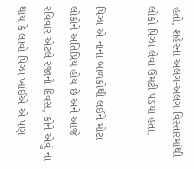હતો, શહેરના અલગ-અલગ વિસ્તારમાંથી લોકો પિઝા લેવા ઉમટી પડયા હતા.

પિઝા એ નાના બાળકોથી લઈને મોટા લોકોને અતિપ્રિય હોય છે અને આજે રવિવાર એટલે રજાનો દિવસ, કોને એવું ના થાય કે લાવો પિઝા ખાઈએ એ પણ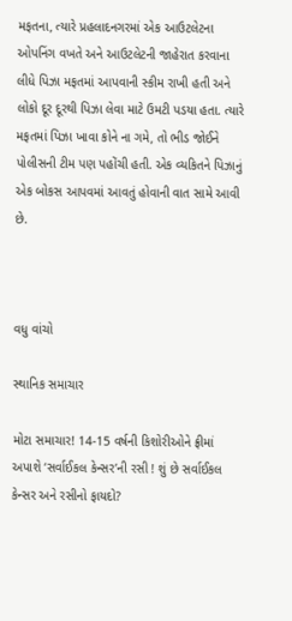મફતના, ત્યારે પ્રહલાદનગરમાં એક આઉટલેટના ઓપનિંગ વખતે અને આઉટલેટની જાહેરાત કરવાના લીધે પિઝા મફતમાં આપવાની સ્કીમ રાખી હતી અને લોકો દૂર દૂરથી પિઝા લેવા માટે ઉમટી પડયા હતા. ત્યારે મફતમાં પિઝા ખાવા કોને ના ગમે, તો ભીડ જોઈને પોલીસની ટીમ પણ પહોંચી હતી. એક વ્યકિતને પિઝાનું એક બોકસ આપવમાં આવતું હોવાની વાત સામે આવી છે.



વધુ વાંચો

સ્થાનિક સમાચાર

મોટા સમાચાર! 14-15 વર્ષની કિશોરીઓને ફ્રીમાં અપાશે ‘સર્વાઈકલ કેન્સર’ની રસી ! શું છે સર્વાઈકલ કેન્સર અને રસીનો ફાયદો?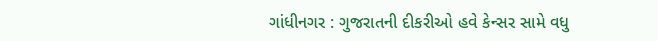ગાંધીનગર : ગુજરાતની દીકરીઓ હવે કેન્સર સામે વધુ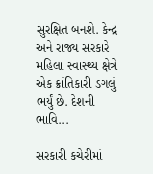સુરક્ષિત બનશે. કેન્દ્ર અને રાજ્ય સરકારે મહિલા સ્વાસ્થ્ય ક્ષેત્રે એક ક્રાંતિકારી ડગલું ભર્યું છે. દેશની ભાવિ...

સરકારી કચેરીમાં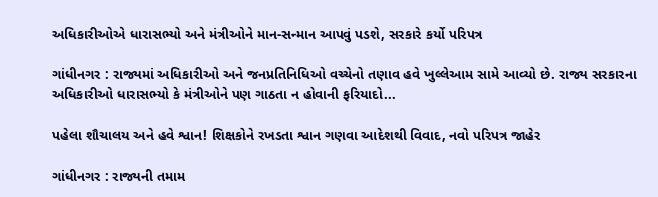અધિકારીઓએ ધારાસભ્યો અને મંત્રીઓને માન-સન્માન આપવું પડશે, સરકારે કર્યો પરિપત્ર

ગાંધીનગર : રાજ્યમાં અધિકારીઓ અને જનપ્રતિનિધિઓ વચ્ચેનો તણાવ હવે ખુલ્લેઆમ સામે આવ્યો છે. રાજ્ય સરકારના અધિકારીઓ ધારાસભ્યો કે મંત્રીઓને પણ ગાઠતા ન હોવાની ફરિયાદો...

પહેલા શૌચાલય અને હવે શ્વાન! શિક્ષકોને રખડતા શ્વાન ગણવા આદેશથી વિવાદ, નવો પરિપત્ર જાહેર

ગાંધીનગર : રાજ્યની તમામ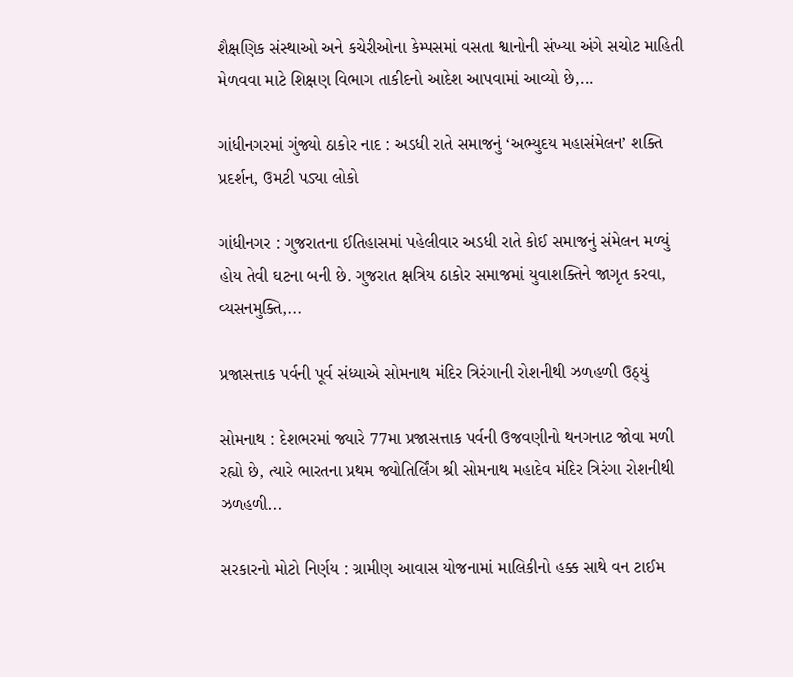શૈક્ષણિક સંસ્થાઓ અને કચેરીઓના કેમ્પસમાં વસતા શ્વાનોની સંખ્યા અંગે સચોટ માહિતી મેળવવા માટે શિક્ષણ વિભાગ તાકીદનો આદેશ આપવામાં આવ્યો છે,...

ગાંધીનગરમાં ગુંજ્યો ઠાકોર નાદ : અડધી રાતે સમાજનું ‘અભ્યુદય મહાસંમેલન’ શક્તિ પ્રદર્શન, ઉમટી પડ્યા લોકો

ગાંધીનગર : ગુજરાતના ઈતિહાસમાં પહેલીવાર અડધી રાતે કોઈ સમાજનું સંમેલન મળ્યું હોય તેવી ઘટના બની છે. ગુજરાત ક્ષત્રિય ઠાકોર સમાજમાં યુવાશક્તિને જાગૃત કરવા, વ્યસનમુક્તિ,...

પ્રજાસત્તાક પર્વની પૂર્વ સંધ્યાએ સોમનાથ મંદિર ત્રિરંગાની રોશનીથી ઝળહળી ઉઠ્યું

સોમનાથ : દેશભરમાં જ્યારે 77મા પ્રજાસત્તાક પર્વની ઉજવણીનો થનગનાટ જોવા મળી રહ્યો છે, ત્યારે ભારતના પ્રથમ જ્યોતિર્લિંગ શ્રી સોમનાથ મહાદેવ મંદિર ત્રિરંગા રોશનીથી ઝળહળી...

સરકારનો મોટો નિર્ણય : ગ્રામીણ આવાસ યોજનામાં માલિકીનો હક્ક સાથે વન ટાઈમ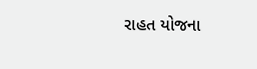રાહત યોજના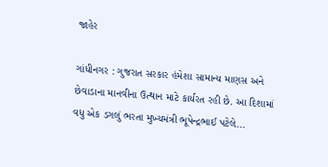જાહેર

ગાંધીનગર : ગુજરાત સરકાર હંમેશા સામાન્ય માણસ અને છેવાડાના માનવીના ઉત્થાન માટે કાર્યરત રહી છે. આ દિશામાં વધુ એક ડગલું ભરતા મુખ્યમંત્રી ભૂપેન્દ્રભાઈ પટેલે...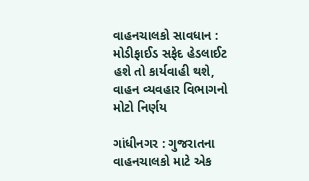વાહનચાલકો સાવધાન : મોડીફાઈડ સફેદ હેડલાઈટ હશે તો કાર્યવાહી થશે, વાહન વ્યવહાર વિભાગનો મોટો નિર્ણય

ગાંધીનગર : ગુજરાતના વાહનચાલકો માટે એક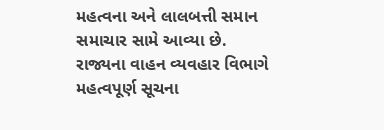મહત્વના અને લાલબત્તી સમાન સમાચાર સામે આવ્યા છે. રાજ્યના વાહન વ્યવહાર વિભાગે મહત્વપૂર્ણ સૂચના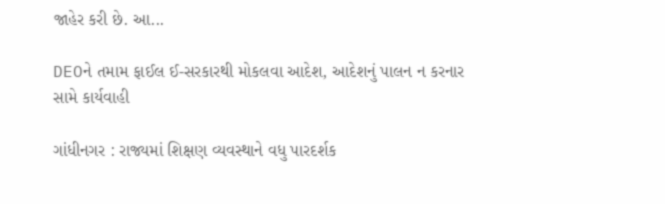જાહેર કરી છે. આ...

DEOને તમામ ફાઈલ ઈ-સરકારથી મોકલવા આદેશ, આદેશનું પાલન ન કરનાર સામે કાર્યવાહી

ગાંધીનગર : રાજ્યમાં શિક્ષણ વ્યવસ્થાને વધુ પારદર્શક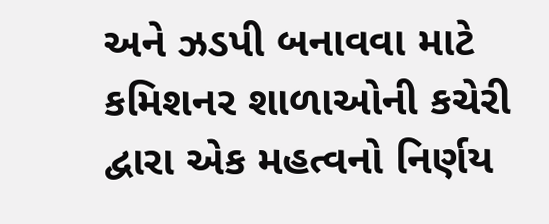અને ઝડપી બનાવવા માટે કમિશનર શાળાઓની કચેરી દ્વારા એક મહત્વનો નિર્ણય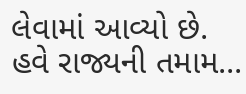લેવામાં આવ્યો છે. હવે રાજ્યની તમામ...